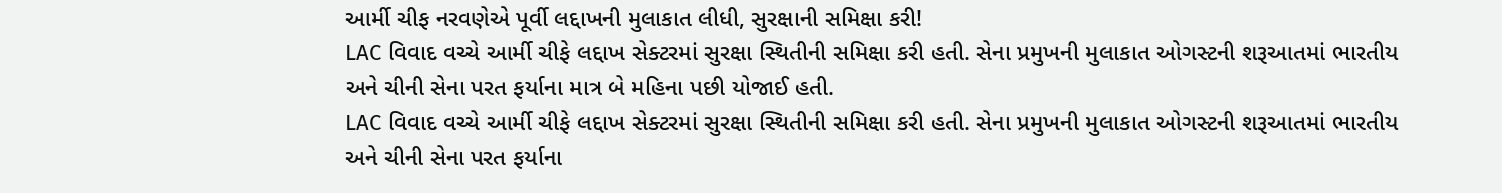આર્મી ચીફ નરવણેએ પૂર્વી લદ્દાખની મુલાકાત લીધી, સુરક્ષાની સમિક્ષા કરી!
LAC વિવાદ વચ્ચે આર્મી ચીફે લદ્દાખ સેક્ટરમાં સુરક્ષા સ્થિતીની સમિક્ષા કરી હતી. સેના પ્રમુખની મુલાકાત ઓગસ્ટની શરૂઆતમાં ભારતીય અને ચીની સેના પરત ફર્યાના માત્ર બે મહિના પછી યોજાઈ હતી.
LAC વિવાદ વચ્ચે આર્મી ચીફે લદ્દાખ સેક્ટરમાં સુરક્ષા સ્થિતીની સમિક્ષા કરી હતી. સેના પ્રમુખની મુલાકાત ઓગસ્ટની શરૂઆતમાં ભારતીય અને ચીની સેના પરત ફર્યાના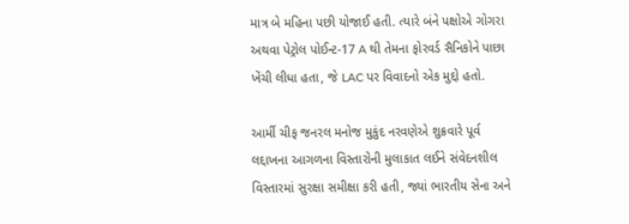માત્ર બે મહિના પછી યોજાઈ હતી. ત્યારે બંને પક્ષોએ ગોગરા અથવા પેટ્રોલ પોઈન્ટ-17 A થી તેમના ફોરવર્ડ સૈનિકોને પાછા ખેંચી લીધા હતા, જે LAC પર વિવાદનો એક મુદ્દો હતો.

આર્મી ચીફ જનરલ મનોજ મુકુંદ નરવણેએ શુક્રવારે પૂર્વ લદ્દાખના આગળના વિસ્તારોની મુલાકાત લઈને સંવેદનશીલ વિસ્તારમાં સુરક્ષા સમીક્ષા કરી હતી, જ્યાં ભારતીય સેના અને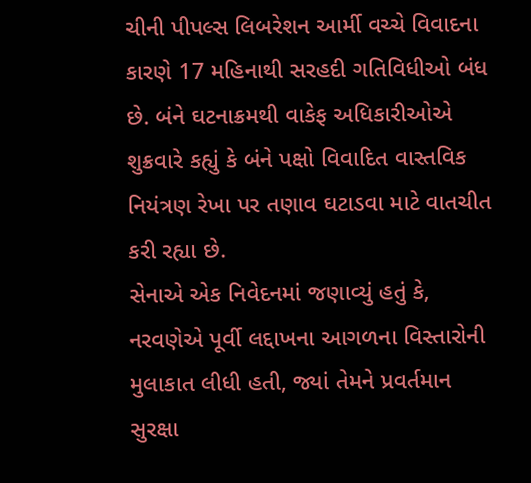ચીની પીપલ્સ લિબરેશન આર્મી વચ્ચે વિવાદના કારણે 17 મહિનાથી સરહદી ગતિવિધીઓ બંધ છે. બંને ઘટનાક્રમથી વાકેફ અધિકારીઓએ શુક્રવારે કહ્યું કે બંને પક્ષો વિવાદિત વાસ્તવિક નિયંત્રણ રેખા પર તણાવ ઘટાડવા માટે વાતચીત કરી રહ્યા છે.
સેનાએ એક નિવેદનમાં જણાવ્યું હતું કે, નરવણેએ પૂર્વી લદ્દાખના આગળના વિસ્તારોની મુલાકાત લીધી હતી, જ્યાં તેમને પ્રવર્તમાન સુરક્ષા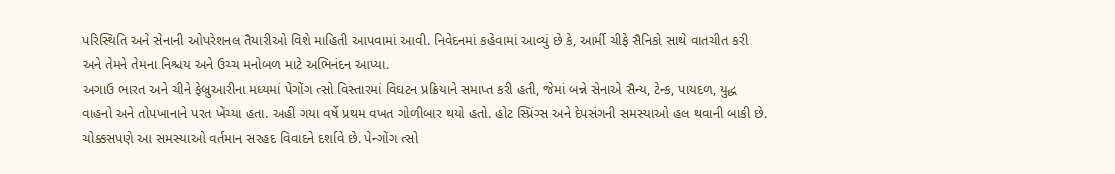પરિસ્થિતિ અને સેનાની ઓપરેશનલ તૈયારીઓ વિશે માહિતી આપવામાં આવી. નિવેદનમાં કહેવામાં આવ્યું છે કે, આર્મી ચીફે સૈનિકો સાથે વાતચીત કરી અને તેમને તેમના નિશ્ચય અને ઉચ્ચ મનોબળ માટે અભિનંદન આપ્યા.
અગાઉ ભારત અને ચીને ફેબ્રુઆરીના મધ્યમાં પેંગોંગ ત્સો વિસ્તારમાં વિઘટન પ્રક્રિયાને સમાપ્ત કરી હતી, જેમાં બન્ને સેનાએ સૈન્ય, ટેન્ક, પાયદળ, યુદ્ધ વાહનો અને તોપખાનાને પરત ખેંચ્યા હતા. અહીં ગયા વર્ષે પ્રથમ વખત ગોળીબાર થયો હતો. હોટ સ્પ્રિંગ્સ અને દેપસંગની સમસ્યાઓ હલ થવાની બાકી છે. ચોક્કસપણે આ સમસ્યાઓ વર્તમાન સરહદ વિવાદને દર્શાવે છે. પેન્ગોંગ ત્સો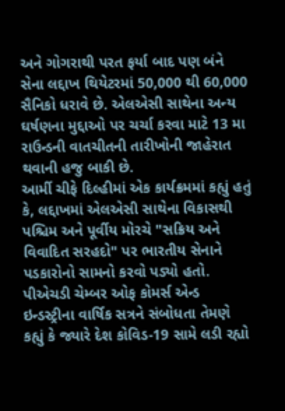અને ગોગરાથી પરત ફર્યા બાદ પણ બંને સેના લદ્દાખ થિયેટરમાં 50,000 થી 60,000 સૈનિકો ધરાવે છે. એલએસી સાથેના અન્ય ઘર્ષણના મુદ્દાઓ પર ચર્ચા કરવા માટે 13 મા રાઉન્ડની વાતચીતની તારીખોની જાહેરાત થવાની હજુ બાકી છે.
આર્મી ચીફે દિલ્હીમાં એક કાર્યક્રમમાં કહ્યું હતું કે, લદ્દાખમાં એલએસી સાથેના વિકાસથી પશ્ચિમ અને પૂર્વીય મોરચે "સક્રિય અને વિવાદિત સરહદો" પર ભારતીય સેનાને પડકારોનો સામનો કરવો પડ્યો હતો. પીએચડી ચેમ્બર ઓફ કોમર્સ એન્ડ ઇન્ડસ્ટ્રીના વાર્ષિક સત્રને સંબોધતા તેમણે કહ્યું કે જ્યારે દેશ કોવિડ-19 સામે લડી રહ્યો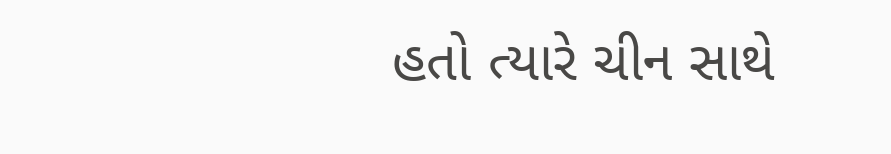હતો ત્યારે ચીન સાથે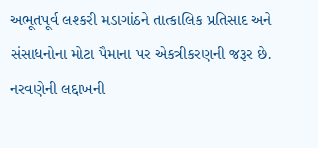અભૂતપૂર્વ લશ્કરી મડાગાંઠને તાત્કાલિક પ્રતિસાદ અને સંસાધનોના મોટા પૈમાના પર એકત્રીકરણની જરૂર છે.
નરવણેની લદ્દાખની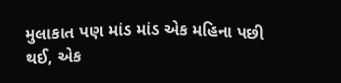મુલાકાત પણ માંડ માંડ એક મહિના પછી થઈ, એક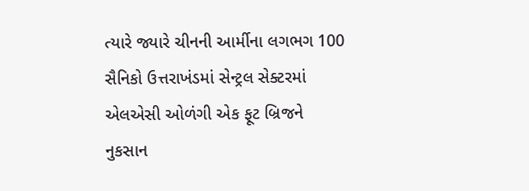ત્યારે જ્યારે ચીનની આર્મીના લગભગ 100 સૈનિકો ઉત્તરાખંડમાં સેન્ટ્રલ સેક્ટરમાં એલએસી ઓળંગી એક ફૂટ બ્રિજને નુકસાન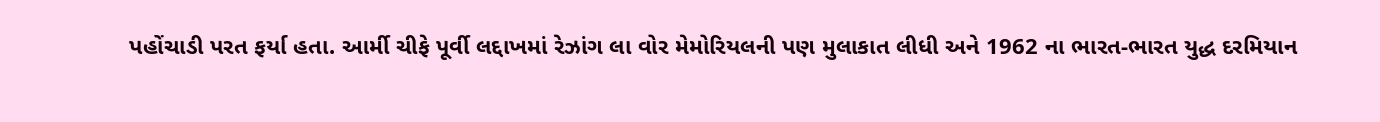પહોંચાડી પરત ફર્યા હતા. આર્મી ચીફે પૂર્વી લદ્દાખમાં રેઝાંગ લા વોર મેમોરિયલની પણ મુલાકાત લીધી અને 1962 ના ભારત-ભારત યુદ્ધ દરમિયાન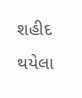શહીદ થયેલા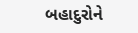બહાદુરોને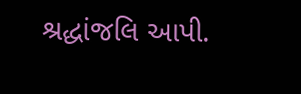શ્રદ્ધાંજલિ આપી.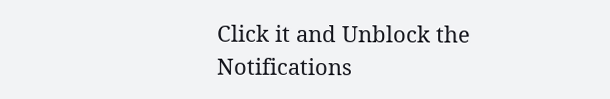Click it and Unblock the Notifications